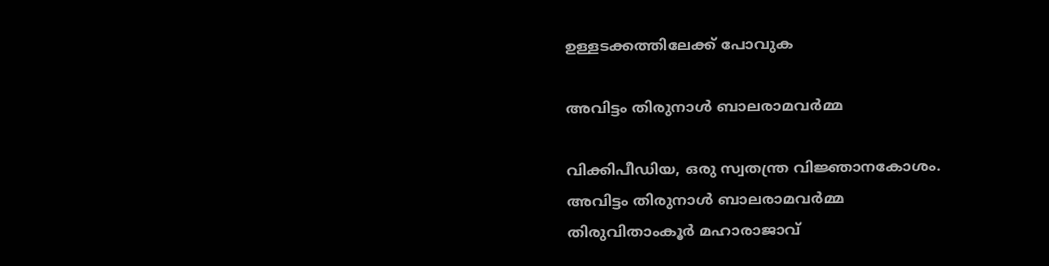ഉള്ളടക്കത്തിലേക്ക് പോവുക

അവിട്ടം തിരുനാൾ ബാലരാമവർമ്മ

വിക്കിപീഡിയ, ഒരു സ്വതന്ത്ര വിജ്ഞാനകോശം.
അവിട്ടം തിരുനാൾ ബാലരാമവർമ്മ
തിരുവിതാംകൂർ മഹാരാജാവ്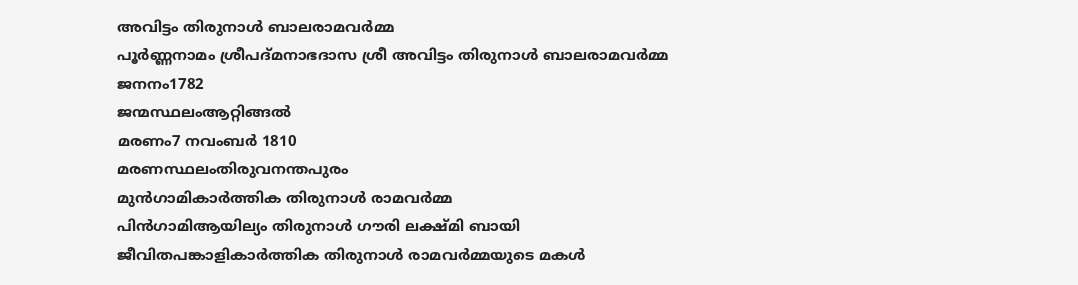അവിട്ടം തിരുനാൾ ബാലരാമവർമ്മ
പൂർണ്ണനാമം ശ്രീപദ്മനാഭദാസ ശ്രീ അവിട്ടം തിരുനാൾ ബാലരാമവർമ്മ
ജനനം1782
ജന്മസ്ഥലംആറ്റിങ്ങൽ
മരണം7 നവംബർ 1810
മരണസ്ഥലംതിരുവനന്തപുരം
മുൻ‌ഗാമികാർത്തിക തിരുനാൾ രാമവർമ്മ
പിൻ‌ഗാമിആയില്യം തിരുനാൾ ഗൗരി ലക്ഷ്മി ബായി
ജീവിതപങ്കാളികാർത്തിക തിരുനാൾ രാമവർമ്മയുടെ മകൾ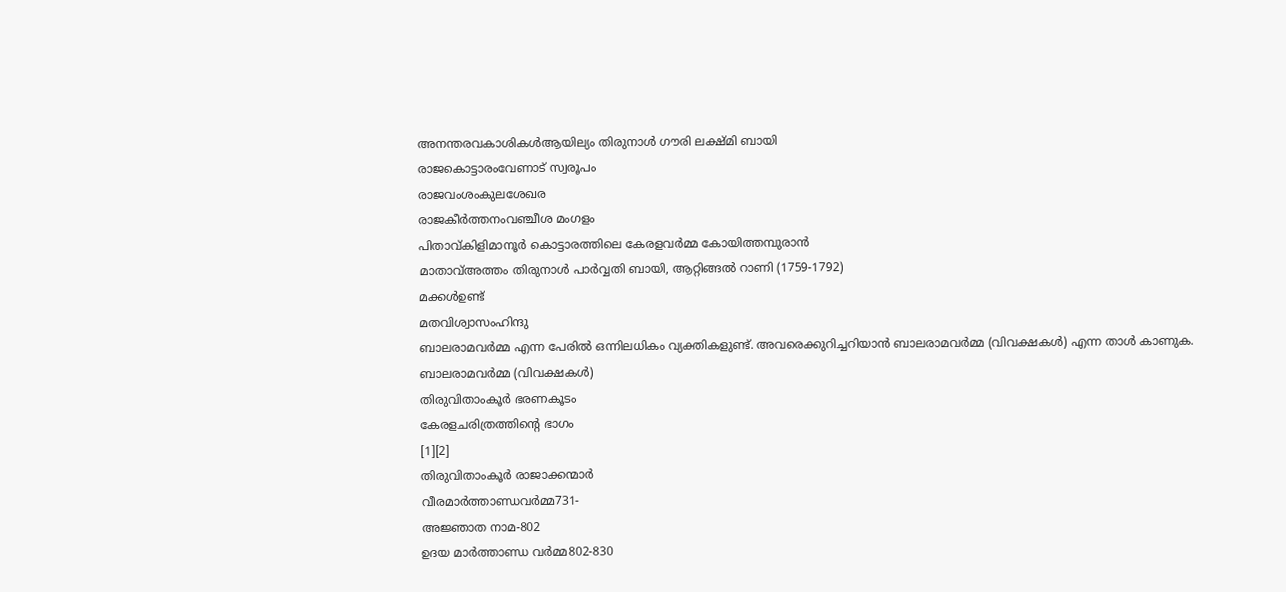അനന്തരവകാശികൾആയില്യം തിരുനാൾ ഗൗരി ലക്ഷ്മി ബായി
രാജകൊട്ടാരംവേണാട് സ്വരൂപം
രാജവംശംകുലശേഖര
രാജകീർത്തനംവഞ്ചീശ മംഗളം
പിതാവ്കിളിമാനൂർ കൊട്ടാരത്തിലെ കേരളവർമ്മ കോയിത്തമ്പുരാൻ
മാതാവ്അത്തം തിരുനാൾ പാർവ്വതി ബായി, ആറ്റിങ്ങൽ റാണി (1759-1792)
മക്കൾഉണ്ട്
മതവിശ്വാസംഹിന്ദു
ബാലരാമവർമ്മ എന്ന പേരിൽ ഒന്നിലധികം വ്യക്തികളുണ്ട്. അവരെക്കുറിച്ചറിയാൻ ബാലരാമവർമ്മ (വിവക്ഷകൾ) എന്ന താൾ കാണുക. ബാലരാമവർമ്മ (വിവക്ഷകൾ)
തിരുവിതാംകൂർ ഭരണകൂടം
കേരളചരിത്രത്തിന്റെ ഭാഗം
[1][2]
തിരുവിതാംകൂർ രാജാക്കന്മാർ
വീരമാർത്താണ്ഡവർമ്മ731-
അജ്ഞാത നാമ-802
ഉദയ മാർത്താണ്ഡ വർമ്മ802-830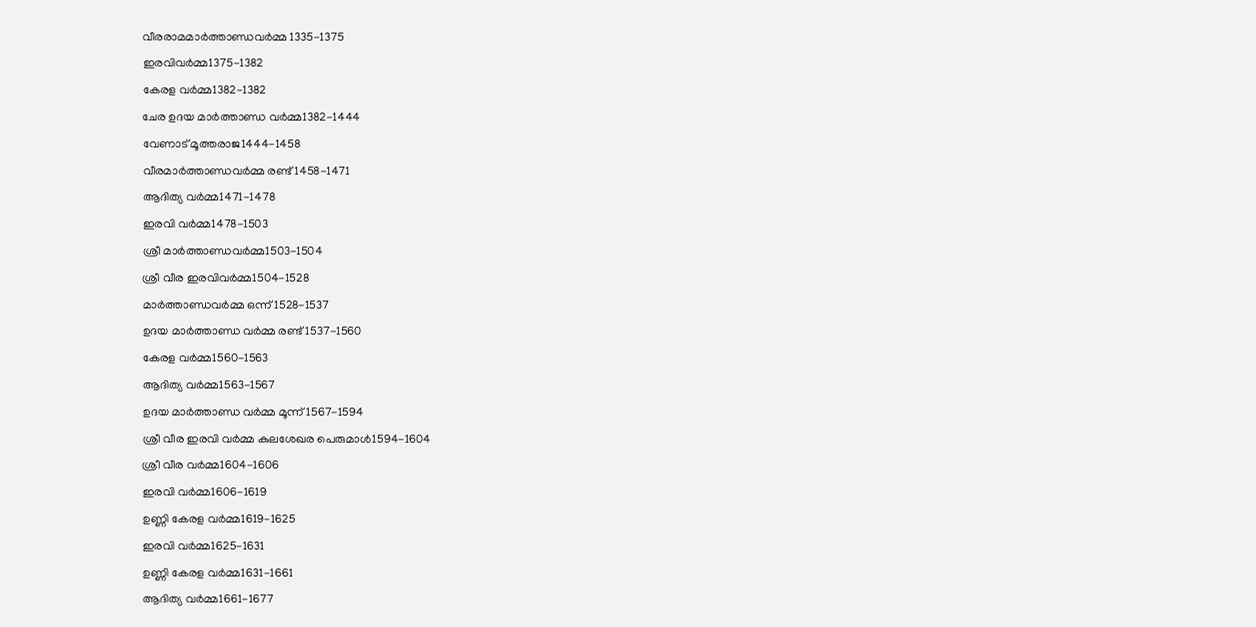വീരരാമമാർത്താണ്ഡവർമ്മ 1335-1375
ഇരവിവർമ്മ1375-1382
കേരള വർമ്മ1382-1382
ചേര ഉദയ മാർത്താണ്ഡ വർമ്മ1382-1444
വേണാട് മൂത്തരാജ1444-1458
വീരമാർത്താണ്ഡവർമ്മ രണ്ട്1458-1471
ആദിത്യ വർമ്മ1471-1478
ഇരവി വർമ്മ1478-1503
ശ്രീ മാർത്താണ്ഡവർമ്മ1503-1504
ശ്രീ വീര ഇരവിവർമ്മ1504-1528
മാർത്താണ്ഡവർമ്മ ഒന്ന്1528-1537
ഉദയ മാർത്താണ്ഡ വർമ്മ രണ്ട്1537-1560
കേരള വർമ്മ1560-1563
ആദിത്യ വർമ്മ1563-1567
ഉദയ മാർത്താണ്ഡ വർമ്മ മൂന്ന്1567-1594
ശ്രീ വീര ഇരവി വർമ്മ കുലശേഖര പെരുമാൾ1594-1604
ശ്രീ വീര വർമ്മ1604-1606
ഇരവി വർമ്മ1606-1619
ഉണ്ണി കേരള വർമ്മ1619-1625
ഇരവി വർമ്മ1625-1631
ഉണ്ണി കേരള വർമ്മ1631-1661
ആദിത്യ വർമ്മ1661-1677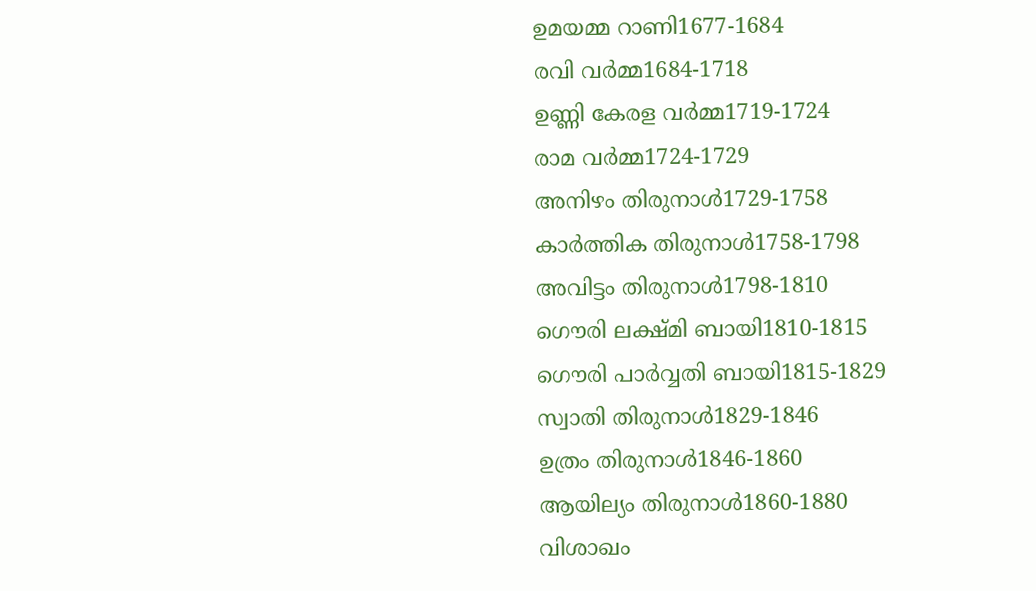ഉമയമ്മ റാണി1677-1684
രവി വർമ്മ1684-1718
ഉണ്ണി കേരള വർമ്മ1719-1724
രാമ വർമ്മ1724-1729
അനിഴം തിരുനാൾ1729-1758
കാർത്തിക തിരുനാൾ1758-1798
അവിട്ടം തിരുനാൾ1798-1810
ഗൌരി ലക്ഷ്മി ബായി1810-1815
ഗൌരി പാർവ്വതി ബായി1815-1829
സ്വാതി തിരുനാൾ1829-1846
ഉത്രം തിരുനാൾ1846-1860
ആയില്യം തിരുനാൾ1860-1880
വിശാഖം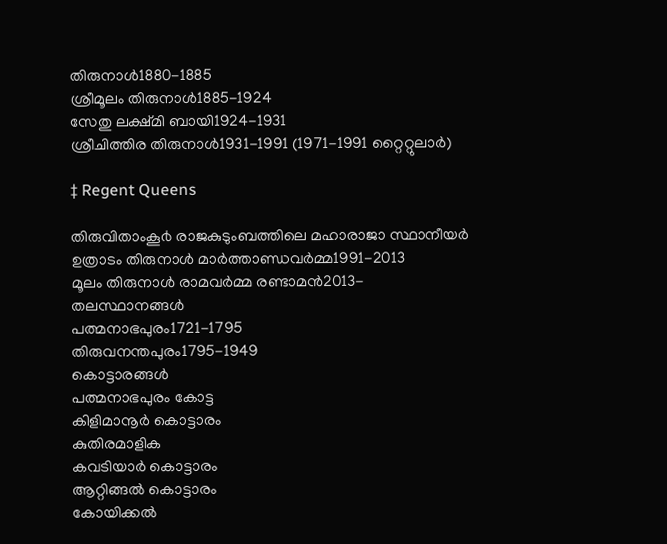തിരുനാൾ1880-1885
ശ്രീമൂലം തിരുനാൾ1885-1924
സേതു ലക്ഷ്മി ബായി1924-1931
ശ്രീചിത്തിര തിരുനാൾ1931-1991 (1971-1991 റ്റൈറ്റുലാർ)

‡ Regent Queens

തിരുവിതാംകൂ൪ രാജകുടുംബത്തിലെ മഹാരാജാ സ്ഥാനീയർ
ഉത്രാടം തിരുനാൾ മാർത്താണ്ഡവർമ്മ1991-2013
മൂലം തിരുനാൾ രാമവർമ്മ രണ്ടാമൻ2013-
തലസ്ഥാനങ്ങൾ
പത്മനാഭപുരം1721-1795
തിരുവനന്തപുരം1795-1949
കൊട്ടാരങ്ങൾ
പത്മനാഭപുരം കോട്ട
കിളിമാനൂർ കൊട്ടാരം
കുതിരമാളിക
കവടിയാർ കൊട്ടാരം
ആറ്റിങ്ങൽ കൊട്ടാരം
കോയിക്കൽ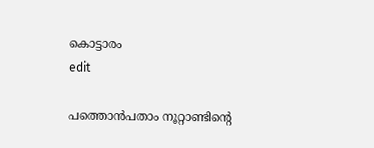കൊട്ടാരം
edit

പത്തൊൻപതാം നൂറ്റാണ്ടിന്റെ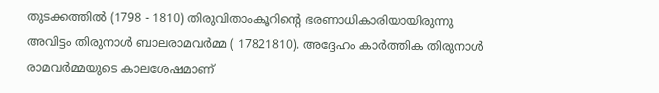തുടക്കത്തിൽ (1798 - 1810) തിരുവിതാംകൂറിന്റെ ഭരണാധികാരിയായിരുന്നു അവിട്ടം തിരുനാൾ ബാലരാമവർമ്മ ( 17821810). അദ്ദേഹം കാർത്തിക തിരുനാൾ രാമവർമ്മയുടെ കാലശേഷമാണ്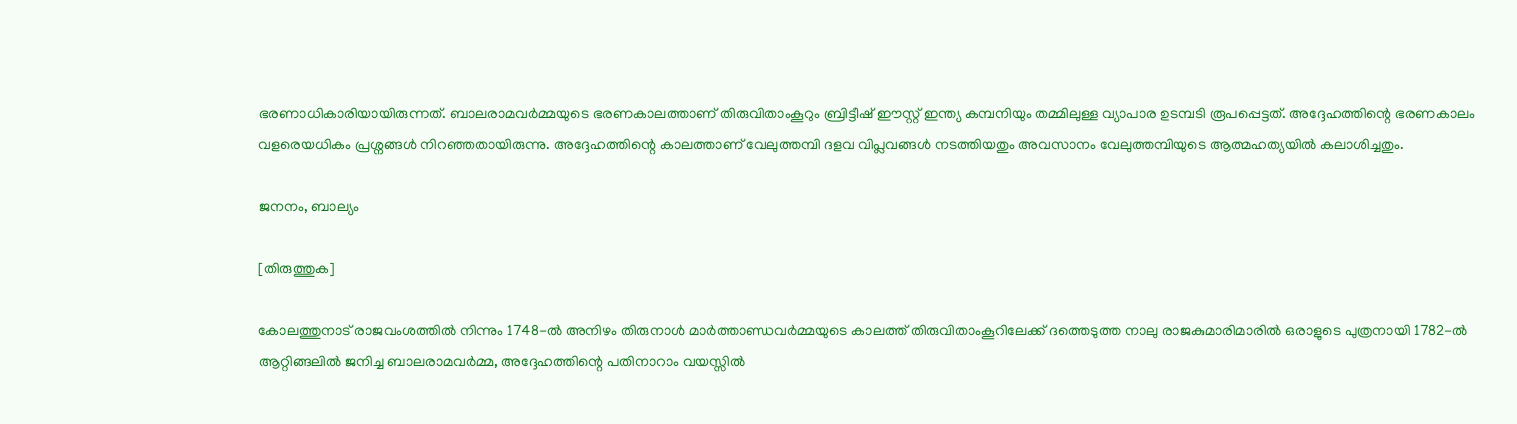ഭരണാധികാരിയായിരുന്നത്. ബാലരാമവർമ്മയുടെ ഭരണകാലത്താണ്‌ തിരുവിതാംകൂറും ബ്രിട്ടീഷ് ഈസ്റ്റ് ഇന്ത്യ കമ്പനിയും തമ്മിലുള്ള വ്യാപാര ഉടമ്പടി രൂപപ്പെട്ടത്. അദ്ദേഹത്തിന്റെ ഭരണകാലം വളരെയധികം പ്രശ്നങ്ങൾ നിറഞ്ഞതായിരുന്നു. അദ്ദേഹത്തിന്റെ കാലത്താണ്‌ വേലുത്തമ്പി ദളവ വിപ്ലവങ്ങൾ നടത്തിയതും അവസാനം വേലുത്തമ്പിയുടെ ആത്മഹത്യയിൽ കലാശിച്ചതും.

ജനനം, ബാല്യം

[തിരുത്തുക]

കോലത്തുനാട് രാജവംശത്തിൽ നിന്നും 1748-ൽ അനിഴം തിരുനാൾ മാർത്താണ്ഡവർമ്മയുടെ കാലത്ത് തിരുവിതാംകൂറിലേക്ക് ദത്തെടുത്ത നാലു രാജകുമാരിമാരിൽ ഒരാളുടെ പുത്രനായി 1782-ൽ ആറ്റിങ്ങലിൽ ജനിച്ച ബാലരാമവർമ്മ, അദ്ദേഹത്തിന്റെ പതിനാറാം വയസ്സിൽ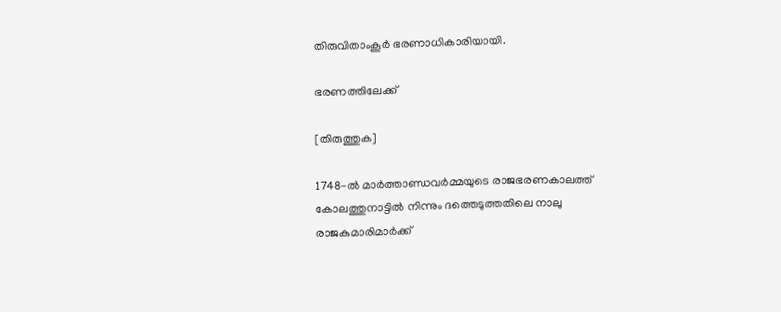തിരുവിതാംകൂർ ഭരണാധികാരിയായി.

ഭരണത്തിലേക്ക്

[തിരുത്തുക]

1748-ൽ മാർത്താണ്ഡവർമ്മയുടെ രാജഭരണകാലത്ത് കോലത്തുനാട്ടിൽ നിന്നും ദത്തെടുത്തതിലെ നാലു രാജകുമാരിമാർക്ക്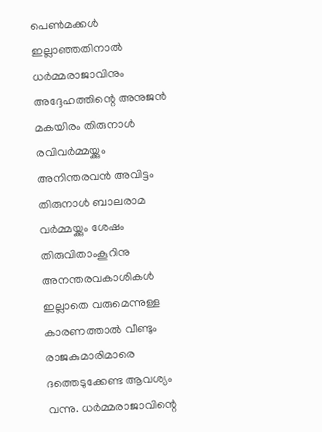പെൺമക്കൾ ഇല്ലാഞ്ഞതിനാൽ ധർമ്മരാജാവിനും അദ്ദേഹത്തിന്റെ അനുജൻ മകയിരം തിരുനാൾ രവിവർമ്മയ്ക്കും അനിന്തരവൻ അവിട്ടം തിരുനാൾ ബാലരാമ വർമ്മയ്ക്കും ശേഷം തിരുവിതാംകൂറിനു അനന്തരവകാശികൾ ഇല്ലാതെ വരുമെന്നുള്ള കാരണത്താൽ വീണ്ടും രാജകുമാരിമാരെ ദത്തെടുക്കേണ്ട ആവശ്യം വന്നു. ധർമ്മരാജാവിന്റെ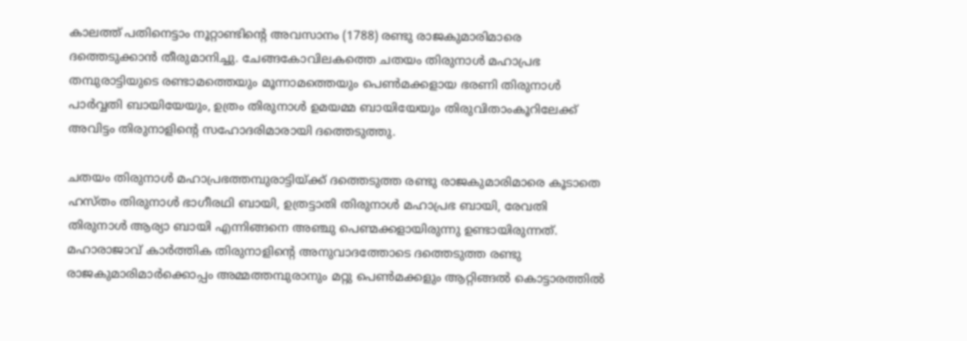കാലത്ത് പതിനെട്ടാം നൂറ്റാണ്ടിന്റെ അവസാനം (1788) രണ്ടു രാജകുമാരിമാരെ ദത്തെടുക്കാൻ തീരുമാനിച്ചു. ചേങ്ങകോവിലകത്തെ ചതയം തിരുനാൾ മഹാപ്രഭ തമ്പുരാട്ടിയുടെ രണ്ടാമത്തെയും മൂന്നാമത്തെയും പെൺമക്കളായ ഭരണി തിരുനാൾ പാർവ്വതി ബായിയേയും, ഉത്രം തിരുനാൾ ഉമയമ്മ ബായിയേയും തിരുവിതാംകൂറിലേക്ക് അവിട്ടം തിരുനാളിന്റെ സഹോദരിമാരായി ദത്തെടുത്തു.

ചതയം തിരുനാൾ മഹാപ്രഭത്തമ്പുരാട്ടിയ്ക്ക് ദത്തെടുത്ത രണ്ടു രാജകുമാരിമാരെ കൂടാതെ ഹസ്തം തിരുനാൾ ഭാഗീരഥി ബായി, ഉത്രട്ടാതി തിരുനാൾ മഹാപ്രഭ ബായി, രേവതി തിരുനാൾ ആര്യാ ബായി എന്നിങ്ങനെ അഞ്ചു പെണ്മക്കളായിരുന്നു ഉണ്ടായിരുന്നത്. മഹാരാജാവ് കാർത്തിക തിരുനാളിന്റെ അനുവാദത്തോടെ ദത്തെടുത്ത രണ്ടു രാജകുമാരിമാർക്കൊപ്പം അമ്മത്തമ്പുരാനും മറ്റു പെൺമക്കളും ആറ്റിങ്ങൽ കൊട്ടാരത്തിൽ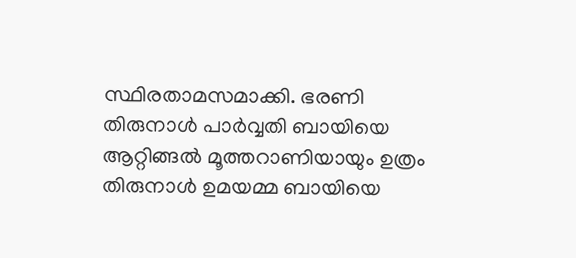സ്ഥിരതാമസമാക്കി. ഭരണി തിരുനാൾ പാർവ്വതി ബായിയെ ആറ്റിങ്ങൽ മൂത്തറാണിയായും ഉത്രം തിരുനാൾ ഉമയമ്മ ബായിയെ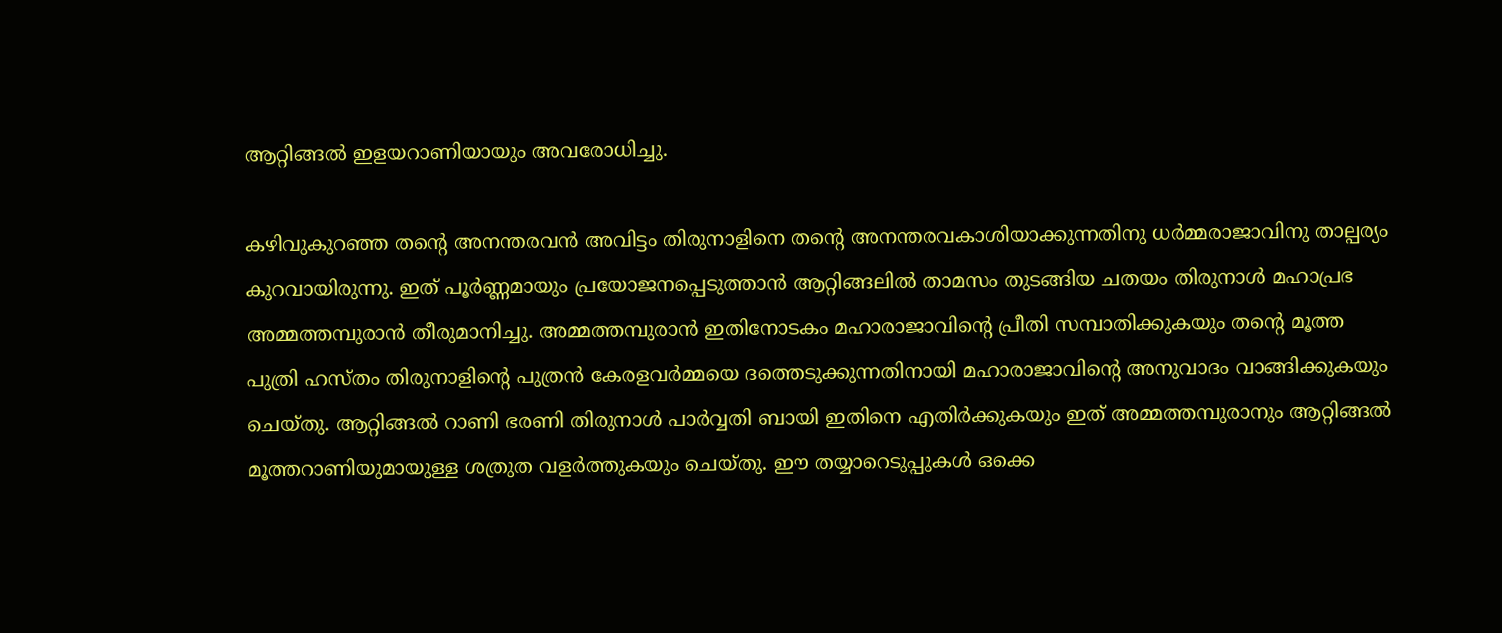ആറ്റിങ്ങൽ ഇളയറാണിയായും അവരോധിച്ചു.

കഴിവുകുറഞ്ഞ തന്റെ അനന്തരവൻ അവിട്ടം തിരുനാളിനെ തന്റെ അനന്തരവകാശിയാക്കുന്നതിനു ധർമ്മരാജാവിനു താല്പര്യം കുറവായിരുന്നു. ഇത് പൂർണ്ണമായും പ്രയോജനപ്പെടുത്താൻ ആറ്റിങ്ങലിൽ താമസം തുടങ്ങിയ ചതയം തിരുനാൾ മഹാപ്രഭ അമ്മത്തമ്പുരാൻ തീരുമാനിച്ചു. അമ്മത്തമ്പുരാൻ ഇതിനോടകം മഹാരാജാവിന്റെ പ്രീതി സമ്പാതിക്കുകയും തന്റെ മൂത്ത പുത്രി ഹസ്തം തിരുനാളിന്റെ പുത്രൻ കേരളവർമ്മയെ ദത്തെടുക്കുന്നതിനായി മഹാരാജാവിന്റെ അനുവാദം വാങ്ങിക്കുകയും ചെയ്തു. ആറ്റിങ്ങൽ റാണി ഭരണി തിരുനാൾ പാർവ്വതി ബായി ഇതിനെ എതിർക്കുകയും ഇത് അമ്മത്തമ്പുരാനും ആറ്റിങ്ങൽ മൂത്തറാണിയുമായുള്ള ശത്രുത വളർത്തുകയും ചെയ്തു. ഈ തയ്യാറെടുപ്പുകൾ ഒക്കെ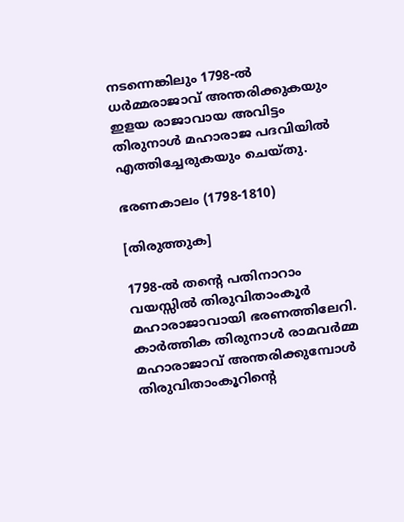നടന്നെങ്കിലും 1798-ൽ ധർമ്മരാജാവ് അന്തരിക്കുകയും ഇളയ രാജാവായ അവിട്ടം തിരുനാൾ മഹാരാജ പദവിയിൽ എത്തിച്ചേരുകയും ചെയ്തു.

ഭരണകാലം (1798-1810)

[തിരുത്തുക]

1798-ൽ തന്റെ പതിനാറാം വയസ്സിൽ തിരുവിതാംകൂർ മഹാരാജാവായി ഭരണത്തിലേറി. കാർത്തിക തിരുനാൾ രാമവർമ്മ മഹാരാജാവ് അന്തരിക്കുമ്പോൾ തിരുവിതാംകൂറിന്റെ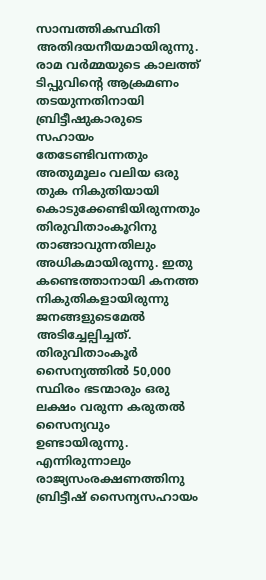സാമ്പത്തികസ്ഥിതി അതിദയനീയമായിരുന്നു. രാമ വർമ്മയുടെ കാലത്ത് ടിപ്പുവിന്റെ ആക്രമണം തടയുന്നതിനായി ബ്രിട്ടീഷുകാരുടെ സഹായം തേടേണ്ടിവന്നതും അതുമൂലം വലിയ ഒരു തുക നികുതിയായി കൊടുക്കേണ്ടിയിരുന്നതും തിരുവിതാംകൂറിനു താങ്ങാവുന്നതിലും അധികമായിരുന്നു. ഇതു കണ്ടെത്താനായി കനത്ത നികുതികളായിരുന്നു ജനങ്ങളുടെമേൽ അടിച്ചേല്പിച്ചത്. തിരുവിതാംകൂർ സൈന്യത്തിൽ 50,000 സ്ഥിരം ഭടന്മാരും ഒരു ലക്ഷം വരുന്ന കരുതൽ സൈന്യവും ഉണ്ടായിരുന്നു. എന്നിരുന്നാലും രാജ്യസംരക്ഷണത്തിനു ബ്രിട്ടീഷ് സൈന്യസഹായം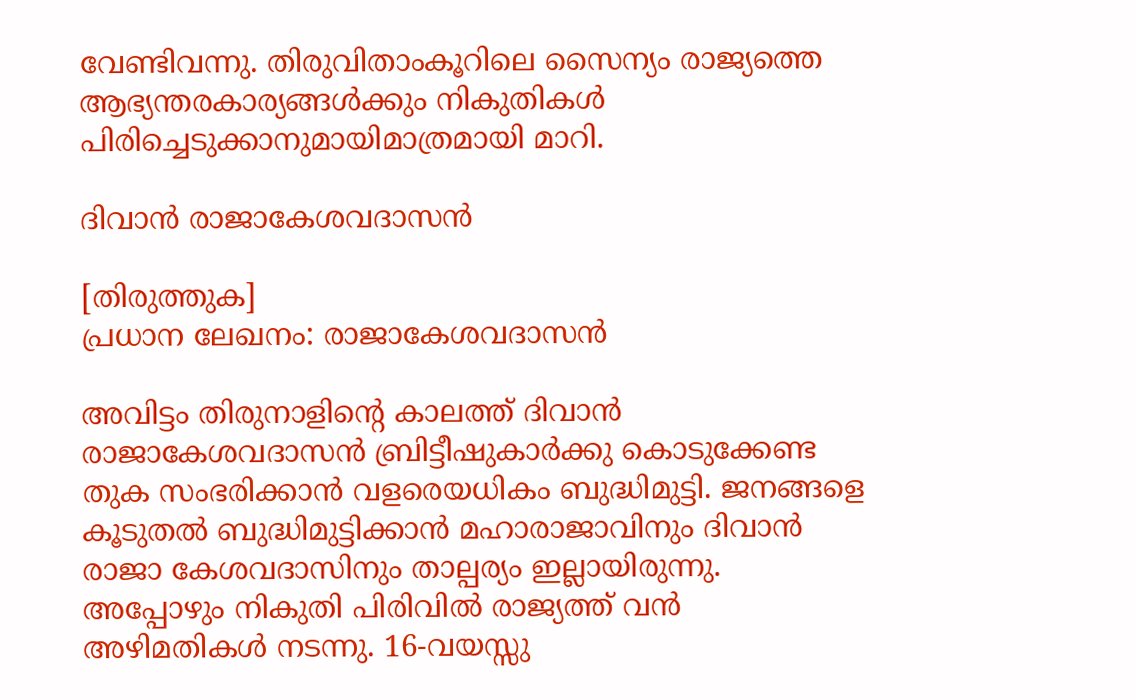വേണ്ടിവന്നു. തിരുവിതാംകൂറിലെ സൈന്യം രാജ്യത്തെ ആഭ്യന്തരകാര്യങ്ങൾക്കും നികുതികൾ പിരിച്ചെടുക്കാനുമായിമാത്രമായി മാറി.

ദിവാൻ രാജാകേശവദാസൻ

[തിരുത്തുക]
പ്രധാന ലേഖനം: രാജാകേശവദാസൻ

അവിട്ടം തിരുനാളിന്റെ കാലത്ത് ദിവാൻ രാജാകേശവദാസൻ ബ്രിട്ടീഷുകാർക്കു കൊടുക്കേണ്ട തുക സംഭരിക്കാൻ വളരെയധികം ബുദ്ധിമുട്ടി. ജനങ്ങളെ കൂടുതൽ ബുദ്ധിമുട്ടിക്കാൻ മഹാരാജാവിനും ദിവാൻ രാജാ കേശവദാസിനും താല്പര്യം ഇല്ലായിരുന്നു. അപ്പോഴും നികുതി പിരിവിൽ രാജ്യത്ത് വൻ അഴിമതികൾ നടന്നു. 16-വയസ്സു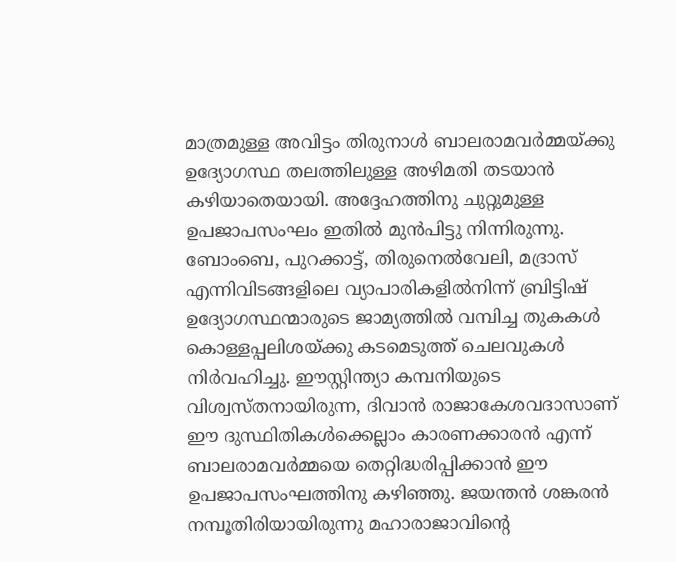മാത്രമുള്ള അവിട്ടം തിരുനാൾ ബാലരാമവർമ്മയ്ക്കു ഉദ്യോഗസ്ഥ തലത്തിലുള്ള അഴിമതി തടയാൻ കഴിയാതെയായി. അദ്ദേഹത്തിനു ചുറ്റുമുള്ള ഉപജാപസംഘം ഇതിൽ മുൻപിട്ടു നിന്നിരുന്നു. ബോംബെ, പുറക്കാട്ട്, തിരുനെൽവേലി, മദ്രാസ് എന്നിവിടങ്ങളിലെ വ്യാപാരികളിൽനിന്ന് ബ്രിട്ടിഷ് ഉദ്യോഗസ്ഥന്മാരുടെ ജാമ്യത്തിൽ വമ്പിച്ച തുകകൾ കൊള്ളപ്പലിശയ്ക്കു കടമെടുത്ത് ചെലവുകൾ നിർവഹിച്ചു. ഈസ്റ്റിന്ത്യാ കമ്പനിയുടെ വിശ്വസ്തനായിരുന്ന, ദിവാൻ രാജാകേശവദാസാണ് ഈ ദുസ്ഥിതികൾക്കെല്ലാം കാരണക്കാരൻ എന്ന് ബാലരാമവർമ്മയെ തെറ്റിദ്ധരിപ്പിക്കാൻ ഈ ഉപജാപസംഘത്തിനു കഴിഞ്ഞു. ജയന്തൻ ശങ്കരൻ നമ്പൂതിരിയായിരുന്നു മഹാരാജാവിന്റെ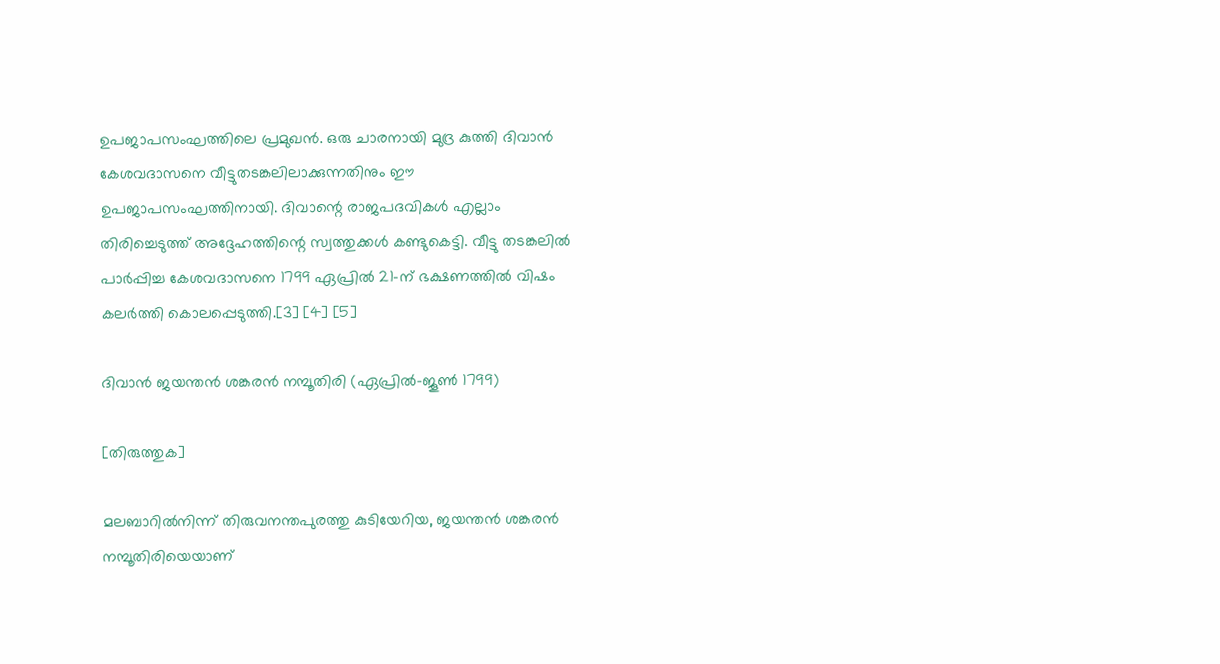ഉപജാപസംഘത്തിലെ പ്രമുഖൻ. ഒരു ചാരനായി മുദ്ര കുത്തി ദിവാൻ കേശവദാസനെ വീട്ടുതടങ്കലിലാക്കുന്നതിനും ഈ ഉപജാപസംഘത്തിനായി. ദിവാന്റെ രാജപദവികൾ എല്ലാം തിരിച്ചെടുത്ത് അദ്ദേഹത്തിന്റെ സ്വത്തുക്കൾ കണ്ടുകെട്ടി. വീട്ടു തടങ്കലിൽ പാർപ്പിച്ച കേശവദാസനെ 1799 ഏപ്രിൽ 21-ന് ഭക്ഷണത്തിൽ വിഷം കലർത്തി കൊലപ്പെടുത്തി.[3] [4] [5]

ദിവാൻ ജയന്തൻ ശങ്കരൻ നമ്പൂതിരി (ഏപ്രിൽ-ജൂൺ 1799)

[തിരുത്തുക]

മലബാറിൽനിന്ന് തിരുവനന്തപുരത്തു കുടിയേറിയ, ജയന്തൻ ശങ്കരൻ നമ്പൂതിരിയെയാണ്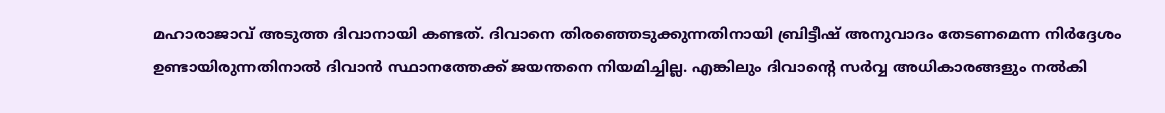മഹാരാജാവ് അടുത്ത ദിവാനായി കണ്ടത്. ദിവാനെ തിരഞ്ഞെടുക്കുന്നതിനായി ബ്രിട്ടീഷ് അനുവാദം തേടണമെന്ന നിർദ്ദേശം ഉണ്ടായിരുന്നതിനാൽ ദിവാൻ സ്ഥാനത്തേക്ക് ജയന്തനെ നിയമിച്ചില്ല. എങ്കിലും ദിവാന്റെ സർവ്വ അധികാരങ്ങളും നൽകി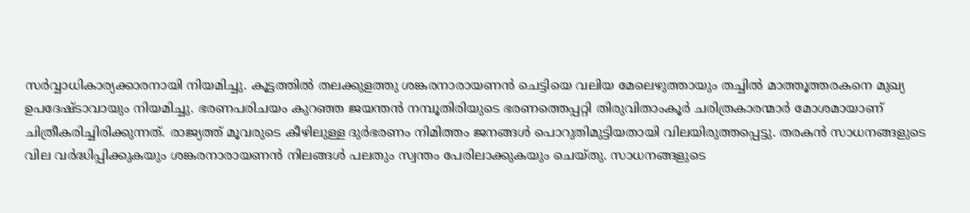സർവ്വാധികാര്യക്കാരനായി നിയമിച്ചു. കൂട്ടത്തിൽ തലക്കുളത്തു ശങ്കരനാരായണൻ ചെട്ടിയെ വലിയ മേലെഴുത്തായും തച്ചിൽ മാത്തൂത്തരകനെ മുഖ്യ ഉപദേഷ്ടാവായും നിയമിച്ചു. ഭരണപരിചയം കുറഞ്ഞ ജയന്തൻ നമ്പൂതിരിയുടെ ഭരണത്തെപ്പറ്റി തിരുവിതാംകൂർ ചരിത്രകാരന്മാർ മോശമായാണ് ചിത്രീകരിച്ചിരിക്കുന്നത്. രാജ്യത്ത് മൂവരുടെ കീഴിലുള്ള ദുർഭരണം നിമിത്തം ജനങ്ങൾ പൊറുതിമുട്ടിയതായി വിലയിരുത്തപ്പെട്ടു. തരകൻ സാധനങ്ങളുടെ വില വർദ്ധിപ്പിക്കുകയും ശങ്കരനാരായണൻ നിലങ്ങൾ പലതും സ്വന്തം പേരിലാക്കുകയും ചെയ്തു. സാധനങ്ങളുടെ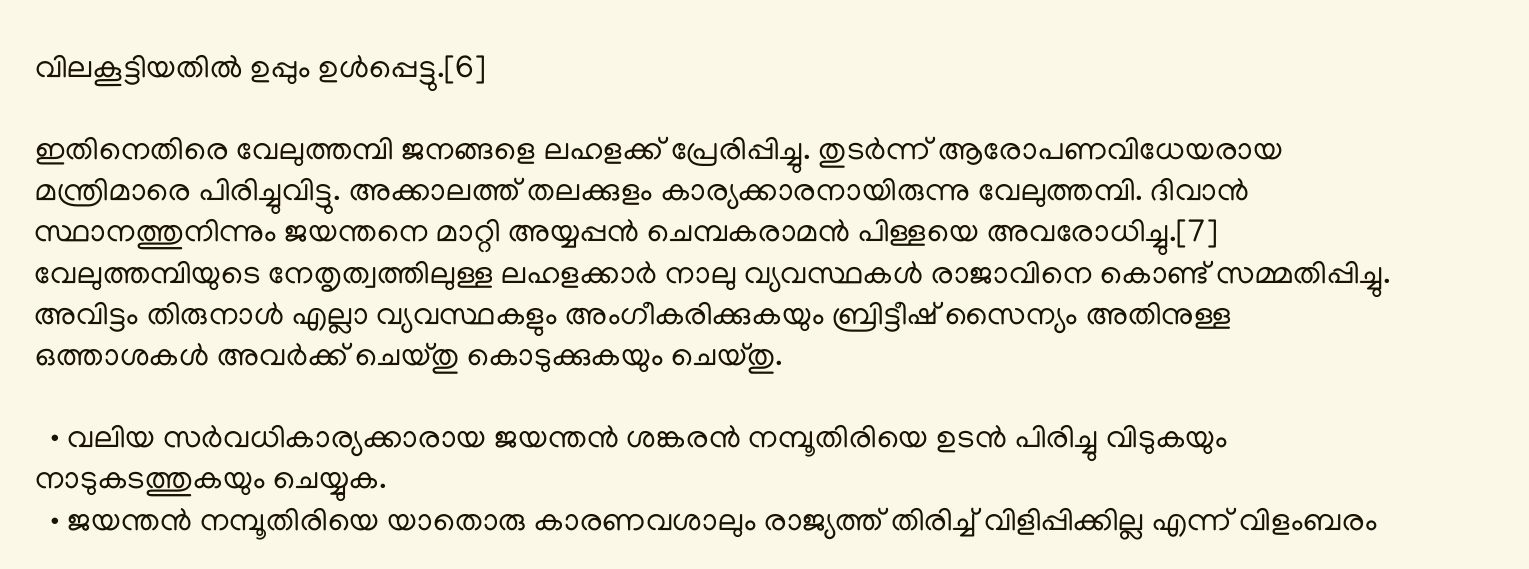വിലകൂട്ടിയതിൽ ഉപ്പും ഉൾപ്പെട്ടു.[6]

ഇതിനെതിരെ വേലുത്തമ്പി ജനങ്ങളെ ലഹളക്ക് പ്രേരിപ്പിച്ചു. തുടർന്ന് ആരോപണവിധേയരായ മന്ത്രിമാരെ പിരിച്ചുവിട്ടു. അക്കാലത്ത് തലക്കുളം കാര്യക്കാരനായിരുന്നു വേലുത്തമ്പി. ദിവാൻ സ്ഥാനത്തുനിന്നും ജയന്തനെ മാറ്റി അയ്യപ്പൻ ചെമ്പകരാമൻ പിള്ളയെ അവരോധിച്ചു.[7] വേലുത്തമ്പിയുടെ നേതൃത്വത്തിലുള്ള ലഹളക്കാർ നാലു വ്യവസ്ഥകൾ രാജാവിനെ കൊണ്ട് സമ്മതിപ്പിച്ചു. അവിട്ടം തിരുനാൾ എല്ലാ വ്യവസ്ഥകളും അംഗീകരിക്കുകയും ബ്രിട്ടീഷ് സൈന്യം അതിനുള്ള ഒത്താശകൾ അവർക്ക് ചെയ്തു കൊടുക്കുകയും ചെയ്തു.

  • വലിയ സർവധികാര്യക്കാരായ ജയന്തൻ ശങ്കരൻ നമ്പൂതിരിയെ ഉടൻ പിരിച്ചു വിടുകയും നാടുകടത്തുകയും ചെയ്യുക.
  • ജയന്തൻ നമ്പൂതിരിയെ യാതൊരു കാരണവശാലും രാജ്യത്ത് തിരിച്ച് വിളിപ്പിക്കില്ല എന്ന് വിളംബരം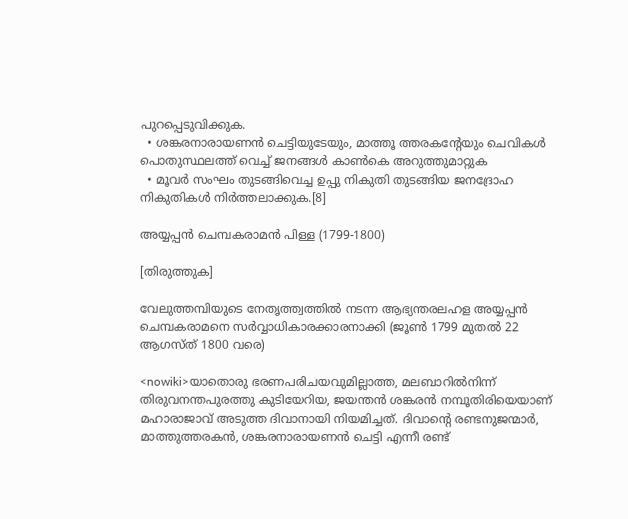പുറപ്പെടുവിക്കുക.
  • ശങ്കരനാരായണൻ ചെട്ടിയുടേയും, മാത്തൂ ത്തരകന്റേയും ചെവികൾ പൊതുസ്ഥലത്ത് വെച്ച് ജനങ്ങൾ കാൺകെ അറുത്തുമാറ്റുക
  • മൂവർ സംഘം തുടങ്ങിവെച്ച ഉപ്പു നികുതി തുടങ്ങിയ ജനദ്രോഹ നികുതികൾ നിർത്തലാക്കുക.[8]

അയ്യപ്പൻ ചെമ്പകരാമൻ പിള്ള (1799-1800)

[തിരുത്തുക]

വേലുത്തമ്പിയുടെ നേതൃത്ത്വത്തിൽ നടന്ന ആഭ്യന്തരലഹള അയ്യപ്പൻ ചെമ്പകരാമനെ സർവ്വാധികാരക്കാരനാക്കി (ജൂൺ 1799 മുതൽ 22 ആഗസ്ത് 1800 വരെ)

<nowiki>യാതൊരു ഭരണപരിചയവുമില്ലാത്ത, മലബാറിൽനിന്ന് തിരുവനന്തപുരത്തു കുടിയേറിയ, ജയന്തൻ ശങ്കരൻ നമ്പൂതിരിയെയാണ് മഹാരാജാവ് അടുത്ത ദിവാനായി നിയമിച്ചത്. ദിവാന്റെ രണ്ടനുജന്മാർ, മാത്തുത്തരകൻ, ശങ്കരനാരായണൻ ചെട്ടി എന്നീ രണ്ട്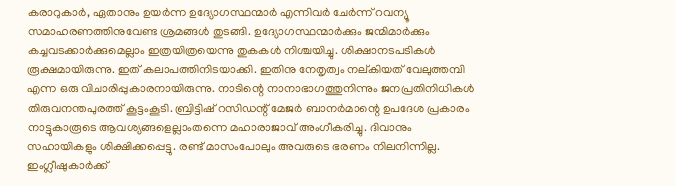കരാറുകാർ, ഏതാനും ഉയർന്ന ഉദ്യോഗസ്ഥന്മാർ എന്നിവർ ചേർന്ന് റവന്യൂ സമാഹരണത്തിനുവേണ്ട ശ്രമങ്ങൾ തുടങ്ങി. ഉദ്യോഗസ്ഥന്മാർക്കും ജന്മിമാർക്കും കച്ചവടക്കാർക്കുമെല്ലാം ഇത്രയിത്രയെന്നു തുകകൾ നിശ്ചയിച്ചു. ശിക്ഷാനടപടികൾ രൂക്ഷമായിരുന്നു. ഇത് കലാപത്തിനിടയാക്കി. ഇതിനു നേതൃത്വം നല്കിയത് വേലുത്തമ്പി എന്ന ഒരു വിചാരിപ്പുകാരനായിരുന്നു. നാടിന്റെ നാനാഭാഗത്തുനിന്നും ജനപ്രതിനിധികൾ തിരുവനന്തപുരത്ത് കൂട്ടംകൂടി. ബ്രിട്ടിഷ് റസിഡന്റ് മേജർ ബാനർമാന്റെ ഉപദേശ പ്രകാരം നാട്ടുകാരൂടെ ആവശ്യങ്ങളെല്ലാംതന്നെ മഹാരാജാവ് അംഗീകരിച്ചു. ദിവാനും സഹായികളും ശിക്ഷിക്കപ്പെട്ടു. രണ്ട് മാസംപോലും അവരുടെ ഭരണം നിലനിന്നില്ല. ഇംഗ്ലീഷുകാർക്ക്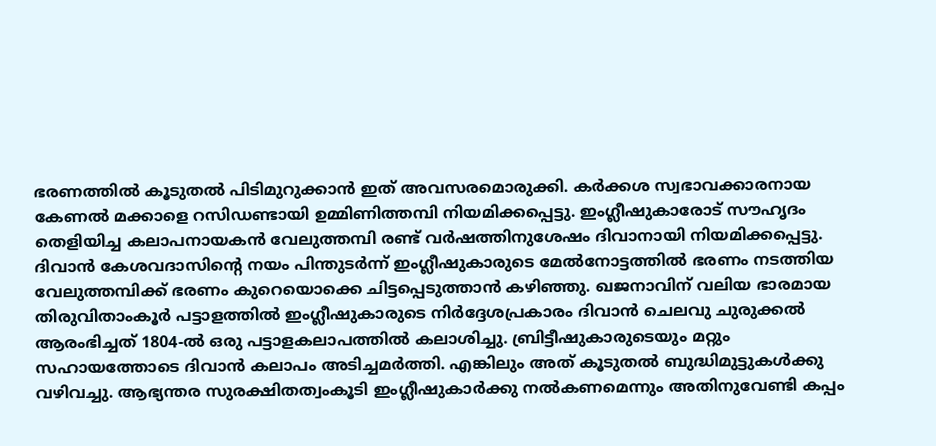ഭരണത്തിൽ കൂടുതൽ പിടിമുറുക്കാൻ ഇത് അവസരമൊരുക്കി. കർക്കശ സ്വഭാവക്കാരനായ കേണൽ മക്കാളെ റസിഡണ്ടായി ഉമ്മിണിത്തമ്പി നിയമിക്കപ്പെട്ടു. ഇംഗ്ലീഷുകാരോട് സൗഹൃദം തെളിയിച്ച കലാപനായകൻ വേലുത്തമ്പി രണ്ട് വർഷത്തിനുശേഷം ദിവാനായി നിയമിക്കപ്പെട്ടു. ദിവാൻ കേശവദാസിന്റെ നയം പിന്തുടർന്ന് ഇംഗ്ലീഷുകാരുടെ മേൽനോട്ടത്തിൽ ഭരണം നടത്തിയ വേലുത്തമ്പിക്ക് ഭരണം കുറെയൊക്കെ ചിട്ടപ്പെടുത്താൻ കഴിഞ്ഞു. ഖജനാവിന് വലിയ ഭാരമായ തിരുവിതാംകൂർ പട്ടാളത്തിൽ ഇംഗ്ലീഷുകാരുടെ നിർദ്ദേശപ്രകാരം ദിവാൻ ചെലവു ചുരുക്കൽ ആരംഭിച്ചത് 1804-ൽ ഒരു പട്ടാളകലാപത്തിൽ കലാശിച്ചു. ബ്രിട്ടീഷുകാരുടെയും മറ്റും സഹായത്തോടെ ദിവാൻ കലാപം അടിച്ചമർത്തി. എങ്കിലും അത് കൂടുതൽ ബുദ്ധിമുട്ടുകൾക്കു വഴിവച്ചു. ആഭ്യന്തര സുരക്ഷിതത്വംകൂടി ഇംഗ്ലീഷുകാർക്കു നൽകണമെന്നും അതിനുവേണ്ടി കപ്പം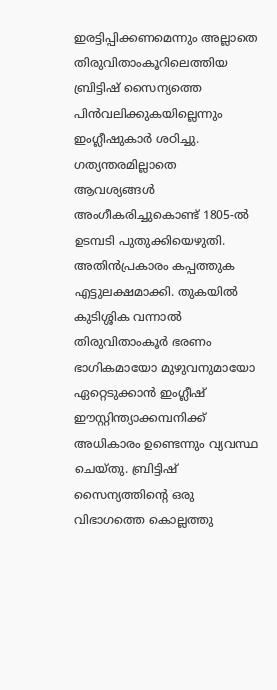ഇരട്ടിപ്പിക്കണമെന്നും അല്ലാതെ തിരുവിതാംകൂറിലെത്തിയ ബ്രിട്ടിഷ് സൈന്യത്തെ പിൻവലിക്കുകയില്ലെന്നും ഇംഗ്ലീഷുകാർ ശഠിച്ചു. ഗത്യന്തരമില്ലാതെ ആവശ്യങ്ങൾ അംഗീകരിച്ചുകൊണ്ട് 1805-ൽ ഉടമ്പടി പുതുക്കിയെഴുതി. അതിൻപ്രകാരം കപ്പത്തുക എട്ടുലക്ഷമാക്കി. തുകയിൽ കുടിശ്ശിക വന്നാൽ തിരുവിതാംകൂർ ഭരണം ഭാഗികമായോ മുഴുവനുമായോ ഏറ്റെടുക്കാൻ ഇംഗ്ലീഷ് ഈസ്റ്റിന്ത്യാക്കമ്പനിക്ക് അധികാരം ഉണ്ടെന്നും വ്യവസ്ഥ ചെയ്തു. ബ്രിട്ടിഷ് സൈന്യത്തിന്റെ ഒരു വിഭാഗത്തെ കൊല്ലത്തു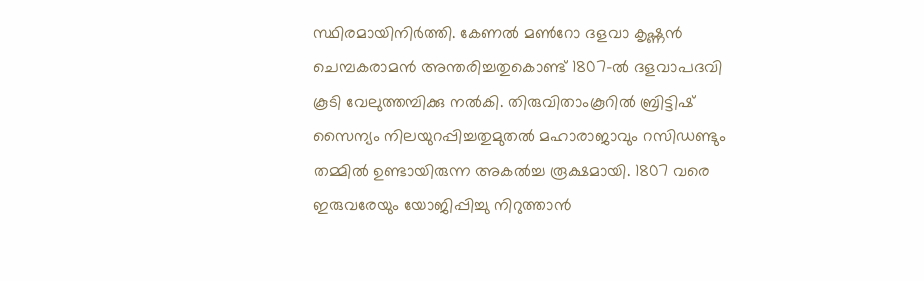സ്ഥിരമായിനിർത്തി. കേണൽ മൺറോ ദളവാ കൃഷ്ണൻ ചെമ്പകരാമൻ അന്തരിച്ചതുകൊണ്ട് 1807-ൽ ദളവാപദവി കൂടി വേലുത്തമ്പിക്കു നൽകി. തിരുവിതാംകൂറിൽ ബ്രിട്ടിഷ് സൈന്യം നിലയുറപ്പിച്ചതുമുതൽ മഹാരാജാവും റസിഡണ്ടും തമ്മിൽ ഉണ്ടായിരുന്ന അകൽച്ച രൂക്ഷമായി. 1807 വരെ ഇരുവരേയും യോജിപ്പിച്ചു നിറുത്താൻ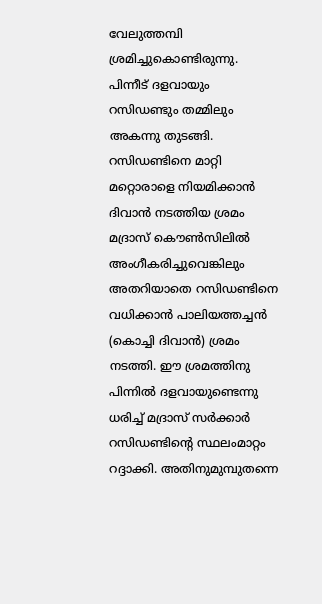വേലുത്തമ്പി ശ്രമിച്ചുകൊണ്ടിരുന്നു. പിന്നീട് ദളവായും റസിഡണ്ടും തമ്മിലും അകന്നു തുടങ്ങി. റസിഡണ്ടിനെ മാറ്റി മറ്റൊരാളെ നിയമിക്കാൻ ദിവാൻ നടത്തിയ ശ്രമം മദ്രാസ് കൌൺസിലിൽ അംഗീകരിച്ചുവെങ്കിലും അതറിയാതെ റസിഡണ്ടിനെ വധിക്കാൻ പാലിയത്തച്ചൻ (കൊച്ചി ദിവാൻ) ശ്രമം നടത്തി. ഈ ശ്രമത്തിനു പിന്നിൽ ദളവായുണ്ടെന്നു ധരിച്ച് മദ്രാസ് സർക്കാർ റസിഡണ്ടിന്റെ സ്ഥലംമാറ്റം റദ്ദാക്കി. അതിനുമുമ്പുതന്നെ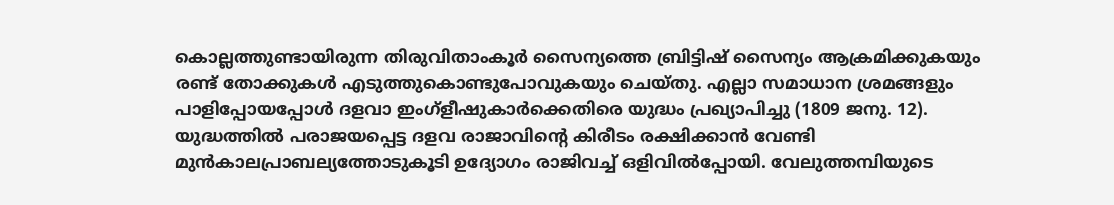കൊല്ലത്തുണ്ടായിരുന്ന തിരുവിതാംകൂർ സൈന്യത്തെ ബ്രിട്ടിഷ് സൈന്യം ആക്രമിക്കുകയും രണ്ട് തോക്കുകൾ എടുത്തുകൊണ്ടുപോവുകയും ചെയ്തു. എല്ലാ സമാധാന ശ്രമങ്ങളും പാളിപ്പോയപ്പോൾ ദളവാ ഇംഗ്ളീഷുകാർക്കെതിരെ യുദ്ധം പ്രഖ്യാപിച്ചു (1809 ജനു. 12). യുദ്ധത്തിൽ പരാജയപ്പെട്ട ദളവ രാജാവിന്റെ കിരീടം രക്ഷിക്കാൻ വേണ്ടി മുൻകാലപ്രാബല്യത്തോടുകൂടി ഉദ്യോഗം രാജിവച്ച് ഒളിവിൽപ്പോയി. വേലുത്തമ്പിയുടെ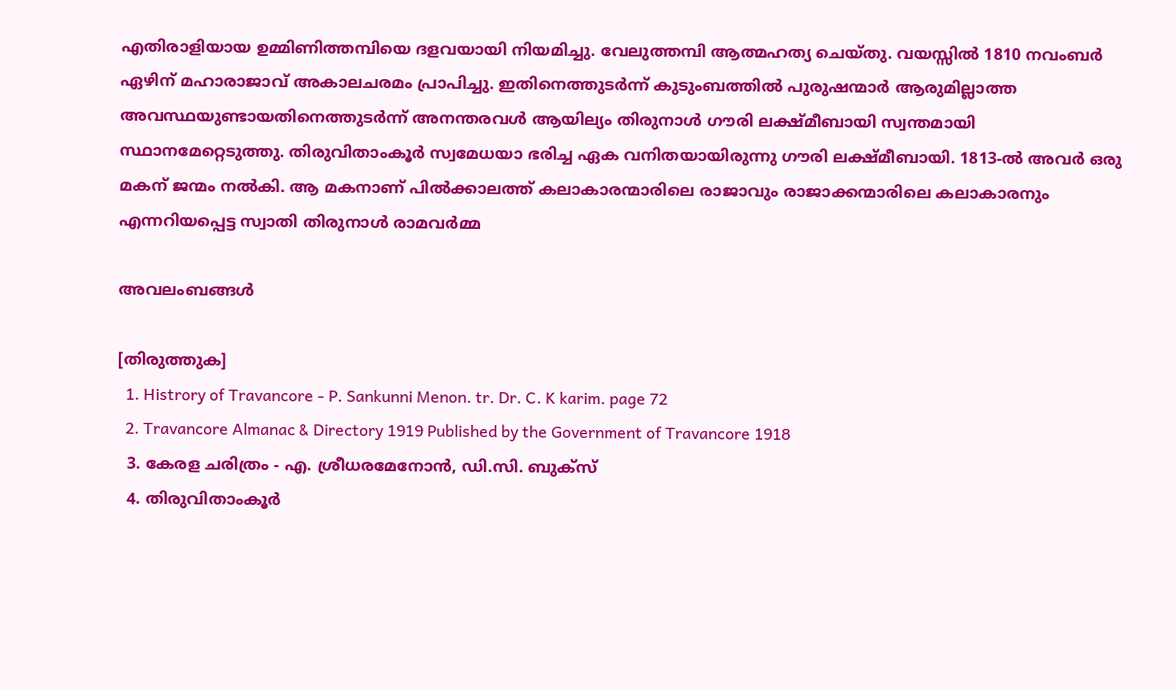എതിരാളിയായ ഉമ്മിണിത്തമ്പിയെ ദളവയായി നിയമിച്ചു. വേലുത്തമ്പി ആത്മഹത്യ ചെയ്തു. വയസ്സിൽ 1810 നവംബർ ഏഴിന് മഹാരാജാവ് അകാലചരമം പ്രാപിച്ചു. ഇതിനെത്തുടർന്ന് കുടുംബത്തിൽ പുരുഷന്മാർ ആരുമില്ലാത്ത അവസ്ഥയുണ്ടായതിനെത്തുടർന്ന് അനന്തരവൾ ആയില്യം തിരുനാൾ ഗൗരി ലക്ഷ്മീബായി സ്വന്തമായി സ്ഥാനമേറ്റെടുത്തു. തിരുവിതാംകൂർ സ്വമേധയാ ഭരിച്ച ഏക വനിതയായിരുന്നു ഗൗരി ലക്ഷ്മീബായി. 1813-ൽ അവർ ഒരു മകന് ജന്മം നൽകി. ആ മകനാണ് പിൽക്കാലത്ത് കലാകാരന്മാരിലെ രാജാവും രാജാക്കന്മാരിലെ കലാകാരനും എന്നറിയപ്പെട്ട സ്വാതി തിരുനാൾ രാമവർമ്മ

അവലംബങ്ങൾ

[തിരുത്തുക]
  1. Histrory of Travancore - P. Sankunni Menon. tr. Dr. C. K karim. page 72
  2. Travancore Almanac & Directory 1919 Published by the Government of Travancore 1918
  3. കേരള ചരിത്രം - എ. ശ്രീധരമേനോൻ, ഡി.സി. ബുക്സ്
  4. തിരുവിതാംകൂർ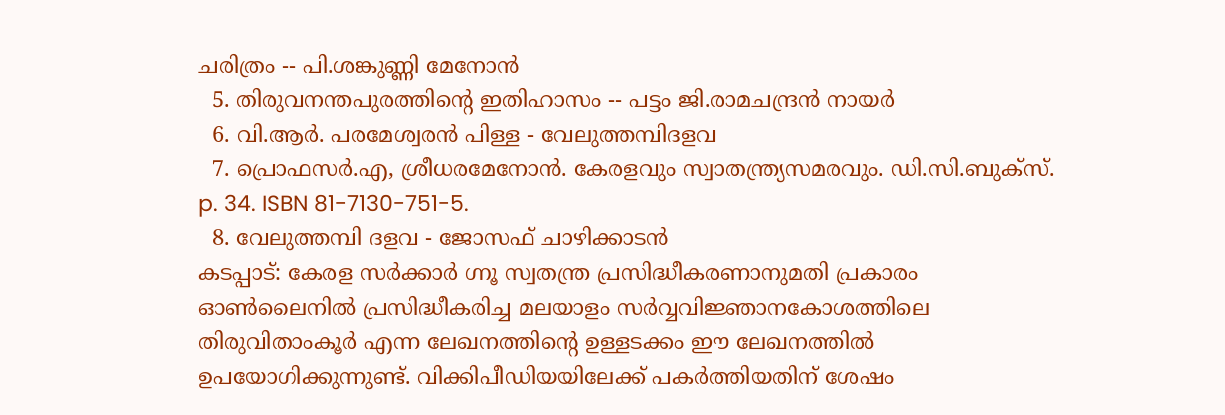ചരിത്രം -- പി.ശങ്കുണ്ണി മേനോൻ
  5. തിരുവനന്തപുരത്തിന്റെ ഇതിഹാസം -- പട്ടം ജി.രാമചന്ദ്രൻ നായർ
  6. വി.ആർ. പരമേശ്വരൻ പിള്ള - വേലുത്തമ്പിദളവ
  7. പ്രൊഫസർ.എ, ശ്രീധരമേനോൻ. കേരളവും സ്വാതന്ത്ര്യസമരവും. ഡി.സി.ബുക്സ്. p. 34. ISBN 81-7130-751-5.
  8. വേലുത്തമ്പി ദളവ - ജോസഫ് ചാഴിക്കാടൻ
കടപ്പാട്: കേരള സർക്കാർ ഗ്നൂ സ്വതന്ത്ര പ്രസിദ്ധീകരണാനുമതി പ്രകാരം ഓൺലൈനിൽ പ്രസിദ്ധീകരിച്ച മലയാളം സർ‌വ്വവിജ്ഞാനകോശത്തിലെ തിരുവിതാംകൂർ എന്ന ലേഖനത്തിന്റെ ഉള്ളടക്കം ഈ ലേഖനത്തിൽ ഉപയോഗിക്കുന്നുണ്ട്. വിക്കിപീഡിയയിലേക്ക് പകർത്തിയതിന് ശേഷം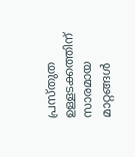പ്രസ്തുത ഉള്ളടക്കത്തിന് സാരമായ മാറ്റങ്ങൾ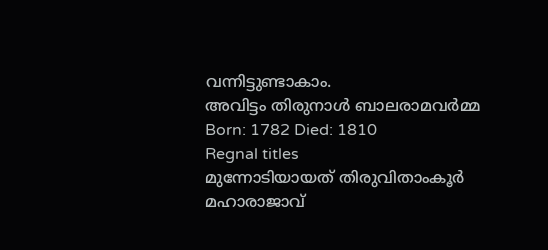വന്നിട്ടുണ്ടാകാം.
അവിട്ടം തിരുനാൾ ബാലരാമവർമ്മ
Born: 1782 Died: 1810
Regnal titles
മുന്നോടിയായത് തിരുവിതാംകൂർ മഹാരാജാവ്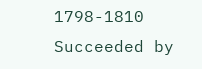1798-1810
Succeeded by